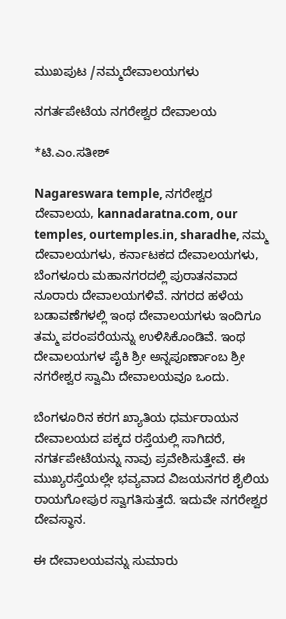ಮುಖಪುಟ /ನಮ್ಮದೇವಾಲಯಗಳು

ನಗರ್ತಪೇಟೆಯ ನಗರೇಶ್ವರ ದೇವಾಲಯ

*ಟಿ.ಎಂ.ಸತೀಶ್

Nagareswara temple, ನಗರೇಶ್ವರ ದೇವಾಲಯ, kannadaratna.com, our temples, ourtemples.in, sharadhe, ನಮ್ಮ ದೇವಾಲಯಗಳು, ಕರ್ನಾಟಕದ ದೇವಾಲಯಗಳು, ಬೆಂಗಳೂರು ಮಹಾನಗರದಲ್ಲಿ ಪುರಾತನವಾದ ನೂರಾರು ದೇವಾಲಯಗಳಿವೆ. ನಗರದ ಹಳೆಯ ಬಡಾವಣೆಗಳಲ್ಲಿ ಇಂಥ ದೇವಾಲಯಗಳು ಇಂದಿಗೂ ತಮ್ಮ ಪರಂಪರೆಯನ್ನು ಉಳಿಸಿಕೊಂಡಿವೆ. ಇಂಥ ದೇವಾಲಯಗಳ ಪೈಕಿ ಶ್ರೀ ಅನ್ನಪೂರ್ಣಾಂಬ ಶ್ರೀ ನಗರೇಶ್ವರ ಸ್ವಾಮಿ ದೇವಾಲಯವೂ ಒಂದು.

ಬೆಂಗಳೂರಿನ ಕರಗ ಖ್ಯಾತಿಯ ಧರ್ಮರಾಯನ ದೇವಾಲಯದ ಪಕ್ಕದ ರಸ್ತೆಯಲ್ಲಿ ಸಾಗಿದರೆ, ನಗರ್ತಪೇಟೆಯನ್ನು ನಾವು ಪ್ರವೇಶಿಸುತ್ತೇವೆ. ಈ ಮುಖ್ಯರಸ್ತೆಯಲ್ಲೇ ಭವ್ಯವಾದ ವಿಜಯನಗರ ಶೈಲಿಯ ರಾಯಗೋಪುರ ಸ್ವಾಗತಿಸುತ್ತದೆ. ಇದುವೇ ನಗರೇಶ್ವರ ದೇವಸ್ಥಾನ.

ಈ ದೇವಾಲಯವನ್ನು ಸುಮಾರು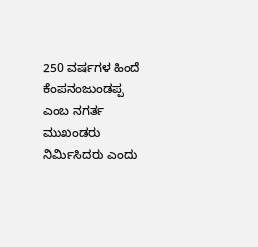250 ವರ್ಷಗಳ ಹಿಂದೆ ಕೆಂಪನಂಜುಂಡಪ್ಪ ಎಂಬ ನಗರ್ತ ಮುಖಂಡರು ನಿರ್ಮಿಸಿದರು ಎಂದು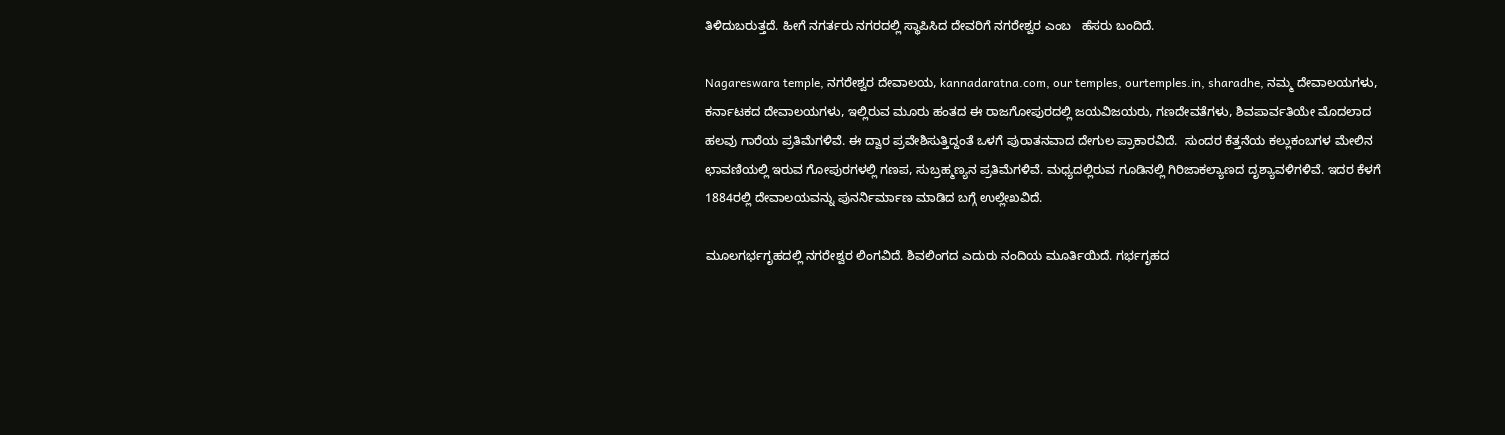ತಿಳಿದುಬರುತ್ತದೆ. ಹೀಗೆ ನಗರ್ತರು ನಗರದಲ್ಲಿ ಸ್ಥಾಪಿಸಿದ ದೇವರಿಗೆ ನಗರೇಶ್ವರ ಎಂಬ   ಹೆಸರು ಬಂದಿದೆ.

Nagareswara temple, ನಗರೇಶ್ವರ ದೇವಾಲಯ, kannadaratna.com, our temples, ourtemples.in, sharadhe, ನಮ್ಮ ದೇವಾಲಯಗಳು, ಕರ್ನಾಟಕದ ದೇವಾಲಯಗಳು, ಇಲ್ಲಿರುವ ಮೂರು ಹಂತದ ಈ ರಾಜಗೋಪುರದಲ್ಲಿ ಜಯವಿಜಯರು, ಗಣದೇವತೆಗಳು, ಶಿವಪಾರ್ವತಿಯೇ ಮೊದಲಾದ ಹಲವು ಗಾರೆಯ ಪ್ರತಿಮೆಗಳಿವೆ. ಈ ದ್ವಾರ ಪ್ರವೇಶಿಸುತ್ತಿದ್ದಂತೆ ಒಳಗೆ ಪುರಾತನವಾದ ದೇಗುಲ ಪ್ರಾಕಾರವಿದೆ.  ಸುಂದರ ಕೆತ್ತನೆಯ ಕಲ್ಲುಕಂಬಗಳ ಮೇಲಿನ ಛಾವಣಿಯಲ್ಲಿ ಇರುವ ಗೋಪುರಗಳಲ್ಲಿ ಗಣಪ, ಸುಬ್ರಹ್ಮಣ್ಯನ ಪ್ರತಿಮೆಗಳಿವೆ. ಮಧ್ಯದಲ್ಲಿರುವ ಗೂಡಿನಲ್ಲಿ ಗಿರಿಜಾಕಲ್ಯಾಣದ ದೃಶ್ಯಾವಳಿಗಳಿವೆ. ಇದರ ಕೆಳಗೆ 1884ರಲ್ಲಿ ದೇವಾಲಯವನ್ನು ಪುನರ್ನಿರ್ಮಾಣ ಮಾಡಿದ ಬಗ್ಗೆ ಉಲ್ಲೇಖವಿದೆ.

ಮೂಲಗರ್ಭಗೃಹದಲ್ಲಿ ನಗರೇಶ್ವರ ಲಿಂಗವಿದೆ. ಶಿವಲಿಂಗದ ಎದುರು ನಂದಿಯ ಮೂರ್ತಿಯಿದೆ. ಗರ್ಭಗೃಹದ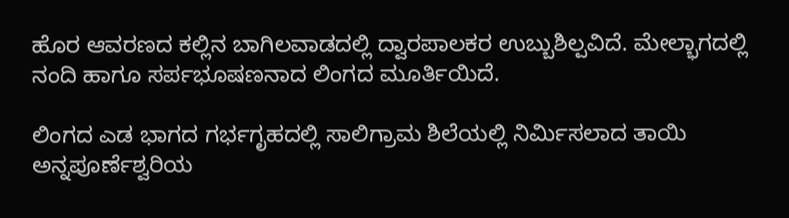ಹೊರ ಆವರಣದ ಕಲ್ಲಿನ ಬಾಗಿಲವಾಡದಲ್ಲಿ ದ್ವಾರಪಾಲಕರ ಉಬ್ಬುಶಿಲ್ಪವಿದೆ. ಮೇಲ್ಭಾಗದಲ್ಲಿ ನಂದಿ ಹಾಗೂ ಸರ್ಪಭೂಷಣನಾದ ಲಿಂಗದ ಮೂರ್ತಿಯಿದೆ.

ಲಿಂಗದ ಎಡ ಭಾಗದ ಗರ್ಭಗೃಹದಲ್ಲಿ ಸಾಲಿಗ್ರಾಮ ಶಿಲೆಯಲ್ಲಿ ನಿರ್ಮಿಸಲಾದ ತಾಯಿ ಅನ್ನಪೂರ್ಣೆಶ್ವರಿಯ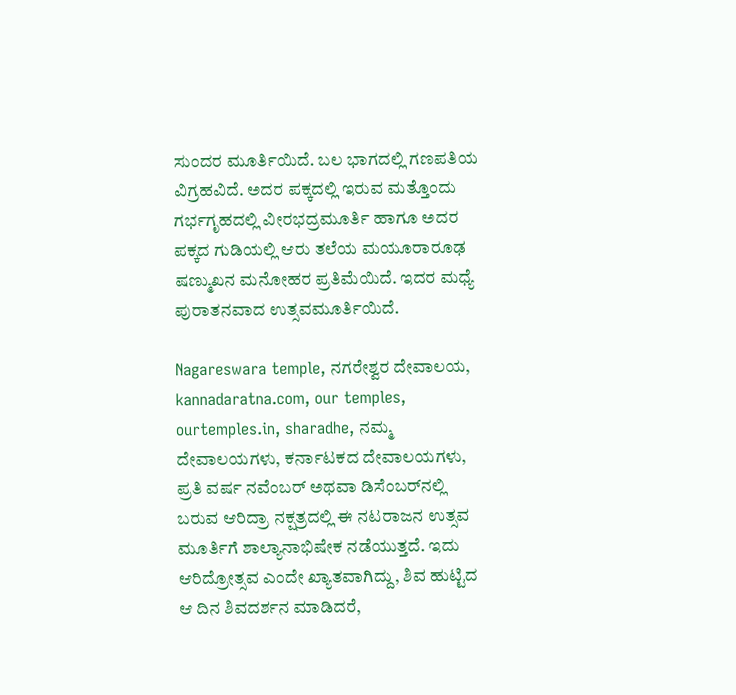ಸುಂದರ ಮೂರ್ತಿಯಿದೆ. ಬಲ ಭಾಗದಲ್ಲಿ ಗಣಪತಿಯ ವಿಗ್ರಹವಿದೆ. ಅದರ ಪಕ್ಕದಲ್ಲಿ ಇರುವ ಮತ್ತೊಂದು ಗರ್ಭಗೃಹದಲ್ಲಿ ವೀರಭದ್ರಮೂರ್ತಿ ಹಾಗೂ ಅದರ ಪಕ್ಕದ ಗುಡಿಯಲ್ಲಿ ಆರು ತಲೆಯ ಮಯೂರಾರೂಢ ಷಣ್ಮುಖನ ಮನೋಹರ ಪ್ರತಿಮೆಯಿದೆ. ಇದರ ಮಧ್ಯೆ ಪುರಾತನವಾದ ಉತ್ಸವಮೂರ್ತಿಯಿದೆ.

Nagareswara temple, ನಗರೇಶ್ವರ ದೇವಾಲಯ, kannadaratna.com, our temples, ourtemples.in, sharadhe, ನಮ್ಮ ದೇವಾಲಯಗಳು, ಕರ್ನಾಟಕದ ದೇವಾಲಯಗಳು, ಪ್ರತಿ ವರ್ಷ ನವೆಂಬರ್ ಅಥವಾ ಡಿಸೆಂಬರ್‌ನಲ್ಲಿ ಬರುವ ಆರಿದ್ರಾ ನಕ್ಷತ್ರದಲ್ಲಿ ಈ ನಟರಾಜನ ಉತ್ಸವ ಮೂರ್ತಿಗೆ ಶಾಲ್ಯಾನಾಭಿಷೇಕ ನಡೆಯುತ್ತದೆ. ಇದು ಆರಿದ್ರೋತ್ಸವ ಎಂದೇ ಖ್ಯಾತವಾಗಿದ್ದು, ಶಿವ ಹುಟ್ಟಿದ ಆ ದಿನ ಶಿವದರ್ಶನ ಮಾಡಿದರೆ,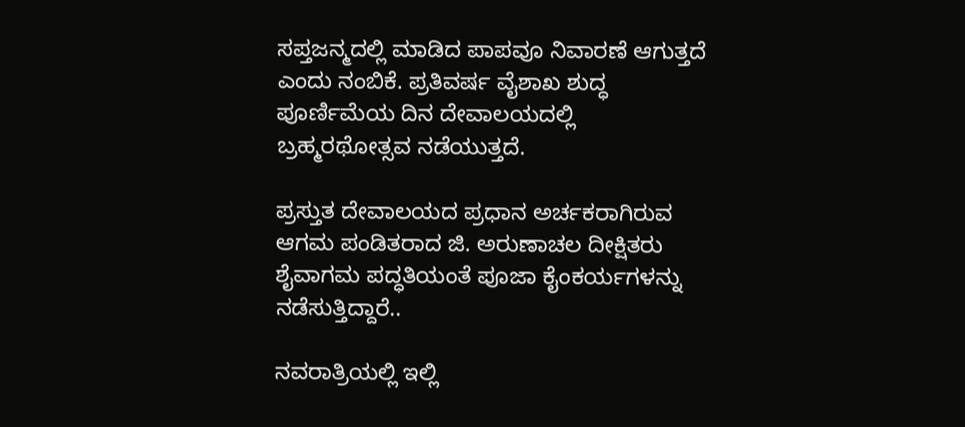ಸಪ್ತಜನ್ಮದಲ್ಲಿ ಮಾಡಿದ ಪಾಪವೂ ನಿವಾರಣೆ ಆಗುತ್ತದೆ ಎಂದು ನಂಬಿಕೆ. ಪ್ರತಿವರ್ಷ ವೈಶಾಖ ಶುದ್ಧ ಪೂರ್ಣಿಮೆಯ ದಿನ ದೇವಾಲಯದಲ್ಲಿ ಬ್ರಹ್ಮರಥೋತ್ಸವ ನಡೆಯುತ್ತದೆ.

ಪ್ರಸ್ತುತ ದೇವಾಲಯದ ಪ್ರಧಾನ ಅರ್ಚಕರಾಗಿರುವ ಆಗಮ ಪಂಡಿತರಾದ ಜಿ. ಅರುಣಾಚಲ ದೀಕ್ಷಿತರು  ಶೈವಾಗಮ ಪದ್ಧತಿಯಂತೆ ಪೂಜಾ ಕೈಂಕರ್ಯಗಳನ್ನು ನಡೆಸುತ್ತಿದ್ದಾರೆ..

ನವರಾತ್ರಿಯಲ್ಲಿ ಇಲ್ಲಿ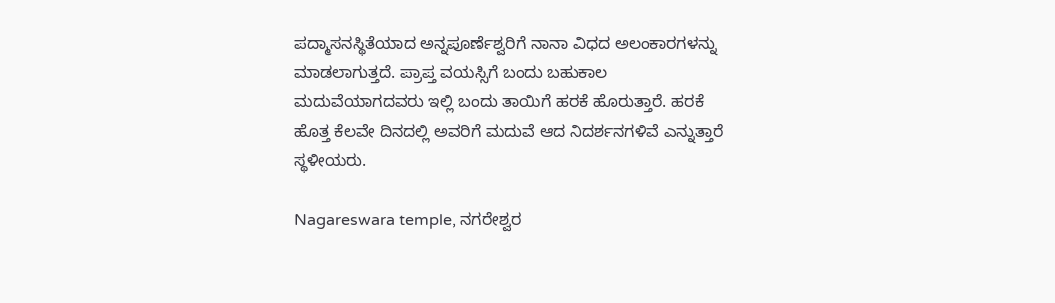ಪದ್ಮಾಸನಸ್ಥಿತೆಯಾದ ಅನ್ನಪೂರ್ಣೆಶ್ವರಿಗೆ ನಾನಾ ವಿಧದ ಅಲಂಕಾರಗಳನ್ನು ಮಾಡಲಾಗುತ್ತದೆ. ಪ್ರಾಪ್ತ ವಯಸ್ಸಿಗೆ ಬಂದು ಬಹುಕಾಲ ಮದುವೆಯಾಗದವರು ಇಲ್ಲಿ ಬಂದು ತಾಯಿಗೆ ಹರಕೆ ಹೊರುತ್ತಾರೆ. ಹರಕೆ ಹೊತ್ತ ಕೆಲವೇ ದಿನದಲ್ಲಿ ಅವರಿಗೆ ಮದುವೆ ಆದ ನಿದರ್ಶನಗಳಿವೆ ಎನ್ನುತ್ತಾರೆ ಸ್ಥಳೀಯರು.

Nagareswara temple, ನಗರೇಶ್ವರ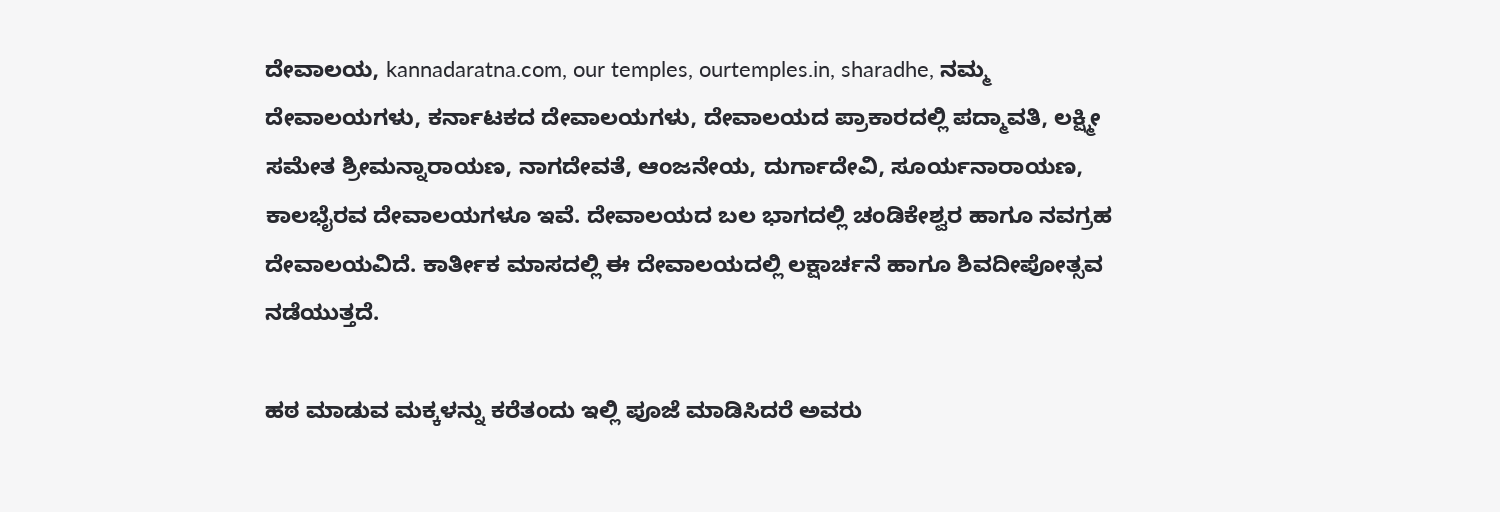ದೇವಾಲಯ, kannadaratna.com, our temples, ourtemples.in, sharadhe, ನಮ್ಮ ದೇವಾಲಯಗಳು, ಕರ್ನಾಟಕದ ದೇವಾಲಯಗಳು, ದೇವಾಲಯದ ಪ್ರಾಕಾರದಲ್ಲಿ ಪದ್ಮಾವತಿ, ಲಕ್ಷ್ಮೀ ಸಮೇತ ಶ್ರೀಮನ್ನಾರಾಯಣ, ನಾಗದೇವತೆ, ಆಂಜನೇಯ, ದುರ್ಗಾದೇವಿ, ಸೂರ್ಯನಾರಾಯಣ, ಕಾಲಭೈರವ ದೇವಾಲಯಗಳೂ ಇವೆ. ದೇವಾಲಯದ ಬಲ ಭಾಗದಲ್ಲಿ ಚಂಡಿಕೇಶ್ವರ ಹಾಗೂ ನವಗ್ರಹ ದೇವಾಲಯವಿದೆ. ಕಾರ್ತೀಕ ಮಾಸದಲ್ಲಿ ಈ ದೇವಾಲಯದಲ್ಲಿ ಲಕ್ಷಾರ್ಚನೆ ಹಾಗೂ ಶಿವದೀಪೋತ್ಸವ ನಡೆಯುತ್ತದೆ.

ಹಠ ಮಾಡುವ ಮಕ್ಕಳನ್ನು ಕರೆತಂದು ಇಲ್ಲಿ ಪೂಜೆ ಮಾಡಿಸಿದರೆ ಅವರು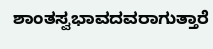ಶಾಂತಸ್ವಭಾವದವರಾಗುತ್ತಾರೆ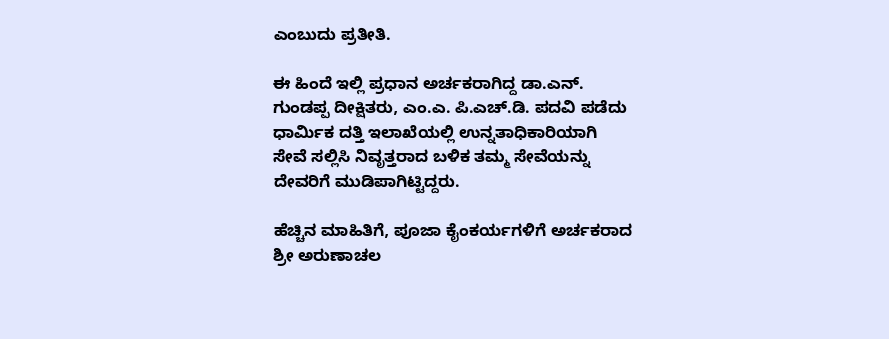ಎಂಬುದು ಪ್ರತೀತಿ.

ಈ ಹಿಂದೆ ಇಲ್ಲಿ ಪ್ರಧಾನ ಅರ್ಚಕರಾಗಿದ್ದ ಡಾ.ಎನ್. ಗುಂಡಪ್ಪ ದೀಕ್ಷಿತರು, ಎಂ.ಎ. ಪಿ.ಎಚ್.ಡಿ. ಪದವಿ ಪಡೆದು ಧಾರ್ಮಿಕ ದತ್ತಿ ಇಲಾಖೆಯಲ್ಲಿ ಉನ್ನತಾಧಿಕಾರಿಯಾಗಿ ಸೇವೆ ಸಲ್ಲಿಸಿ ನಿವೃತ್ತರಾದ ಬಳಿಕ ತಮ್ಮ ಸೇವೆಯನ್ನು ದೇವರಿಗೆ ಮುಡಿಪಾಗಿಟ್ಟಿದ್ದರು.

ಹೆಚ್ಚಿನ ಮಾಹಿತಿಗೆ, ಪೂಜಾ ಕೈಂಕರ್ಯಗಳಿಗೆ ಅರ್ಚಕರಾದ ಶ್ರೀ ಅರುಣಾಚಲ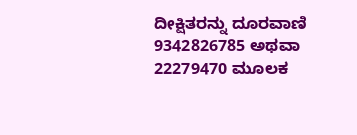ದೀಕ್ಷಿತರನ್ನು ದೂರವಾಣಿ 9342826785 ಅಥವಾ 22279470 ಮೂಲಕ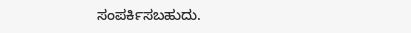ಸಂಪರ್ಕಿಸಬಹುದು.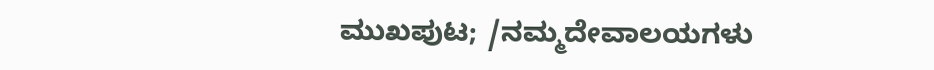ಮುಖಪುಟ; /ನಮ್ಮದೇವಾಲಯಗಳು